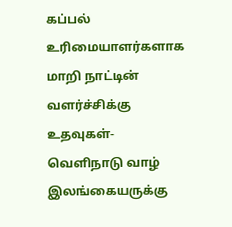கப்பல் உரிமையாளர்களாக மாறி நாட்டின் வளர்ச்சிக்கு உதவுகள்-வெளிநாடு வாழ் இலங்கையருக்கு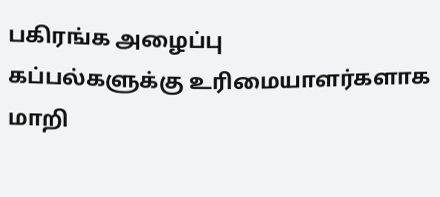பகிரங்க அழைப்பு
கப்பல்களுக்கு உரிமையாளர்களாக மாறி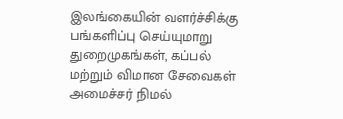இலங்கையின் வளர்ச்சிக்கு பங்களிப்பு செய்யுமாறு துறைமுகங்கள், கப்பல் மற்றும் விமான சேவைகள் அமைச்சர் நிமல்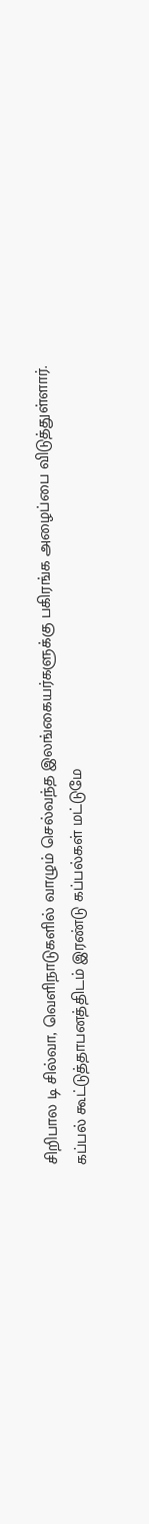சிறிபால டி சில்வா, வெளிநாடுகளில் வாழும் செல்வந்த இலங்கையர்களுக்கு பகிரங்க அழைப்பை விடுத்துள்ளார்.
கப்பல் கூட்டுத்தாபனத்திடம் இரண்டு கப்பல்கள் மட்டுமே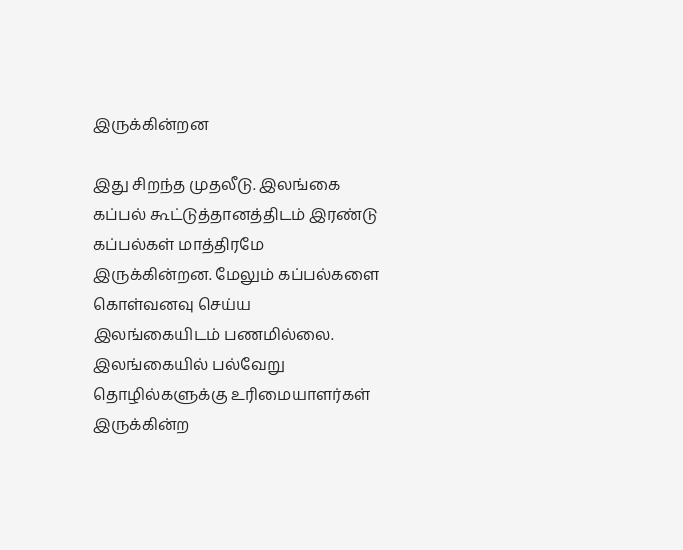இருக்கின்றன

இது சிறந்த முதலீடு. இலங்கை கப்பல் கூட்டுத்தானத்திடம் இரண்டு கப்பல்கள் மாத்திரமே இருக்கின்றன. மேலும் கப்பல்களை கொள்வனவு செய்ய இலங்கையிடம் பணமில்லை.
இலங்கையில் பல்வேறு தொழில்களுக்கு உரிமையாளர்கள் இருக்கின்ற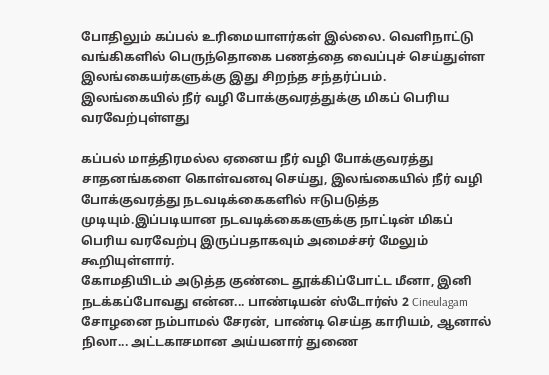போதிலும் கப்பல் உரிமையாளர்கள் இல்லை. வெளிநாட்டு வங்கிகளில் பெருந்தொகை பணத்தை வைப்புச் செய்துள்ள இலங்கையர்களுக்கு இது சிறந்த சந்தர்ப்பம்.
இலங்கையில் நீர் வழி போக்குவரத்துக்கு மிகப் பெரிய வரவேற்புள்ளது

கப்பல் மாத்திரமல்ல ஏனைய நீர் வழி போக்குவரத்து சாதனங்களை கொள்வனவு செய்து, இலங்கையில் நீர் வழி போக்குவரத்து நடவடிக்கைகளில் ஈடுபடுத்த முடியும்.இப்படியான நடவடிக்கைகளுக்கு நாட்டின் மிகப் பெரிய வரவேற்பு இருப்பதாகவும் அமைச்சர் மேலும் கூறியுள்ளார்.
கோமதியிடம் அடுத்த குண்டை தூக்கிப்போட்ட மீனா, இனி நடக்கப்போவது என்ன... பாண்டியன் ஸ்டோர்ஸ் 2 Cineulagam
சோழனை நம்பாமல் சேரன், பாண்டி செய்த காரியம், ஆனால் நிலா... அட்டகாசமான அய்யனார் துணை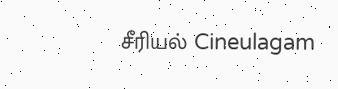சீரியல் Cineulagam